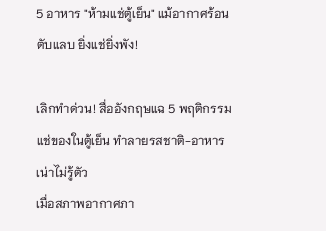5 อาหาร "ห้ามแช่ตู้เย็น" แม้อากาศร้อนตับแลบ ยิ่งแช่ยิ่งพัง!

เลิกทำด่วน! สื่ออังกฤษแฉ 5 พฤติกรรมแช่ของในตู้เย็น ทำลายรสชาติ-อาหารเน่าไม่รู้ตัว
เมื่อสภาพอากาศภา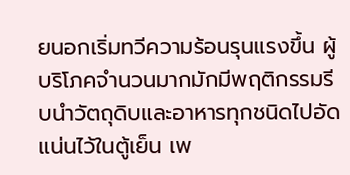ยนอกเริ่มทวีความร้อนรุนแรงขึ้น ผู้บริโภคจำนวนมากมักมีพฤติกรรมรีบนำวัตถุดิบและอาหารทุกชนิดไปอัดแน่นไว้ในตู้เย็น เพ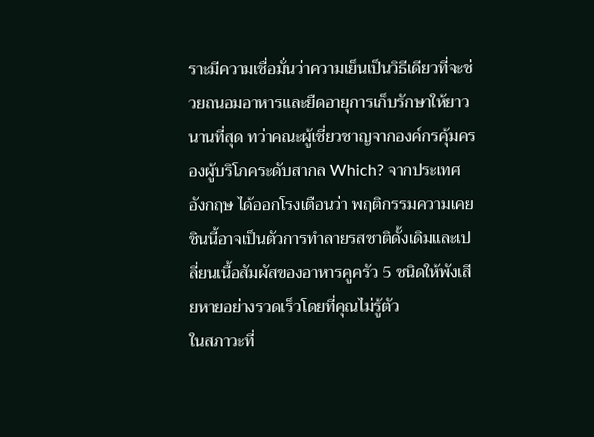ราะมีความเชื่อมั่นว่าความเย็นเป็นวิธีเดียวที่จะช่วยถนอมอาหารและยืดอายุการเก็บรักษาให้ยาวนานที่สุด ทว่าคณะผู้เชี่ยวชาญจากองค์กรคุ้มครองผู้บริโภคระดับสากล Which? จากประเทศอังกฤษ ได้ออกโรงเตือนว่า พฤติกรรมความเคยชินนี้อาจเป็นตัวการทำลายรสชาติดั้งเดิมและเปลี่ยนเนื้อสัมผัสของอาหารคูครัว 5 ชนิดให้พังเสียหายอย่างรวดเร็วโดยที่คุณไม่รู้ตัว
ในสภาวะที่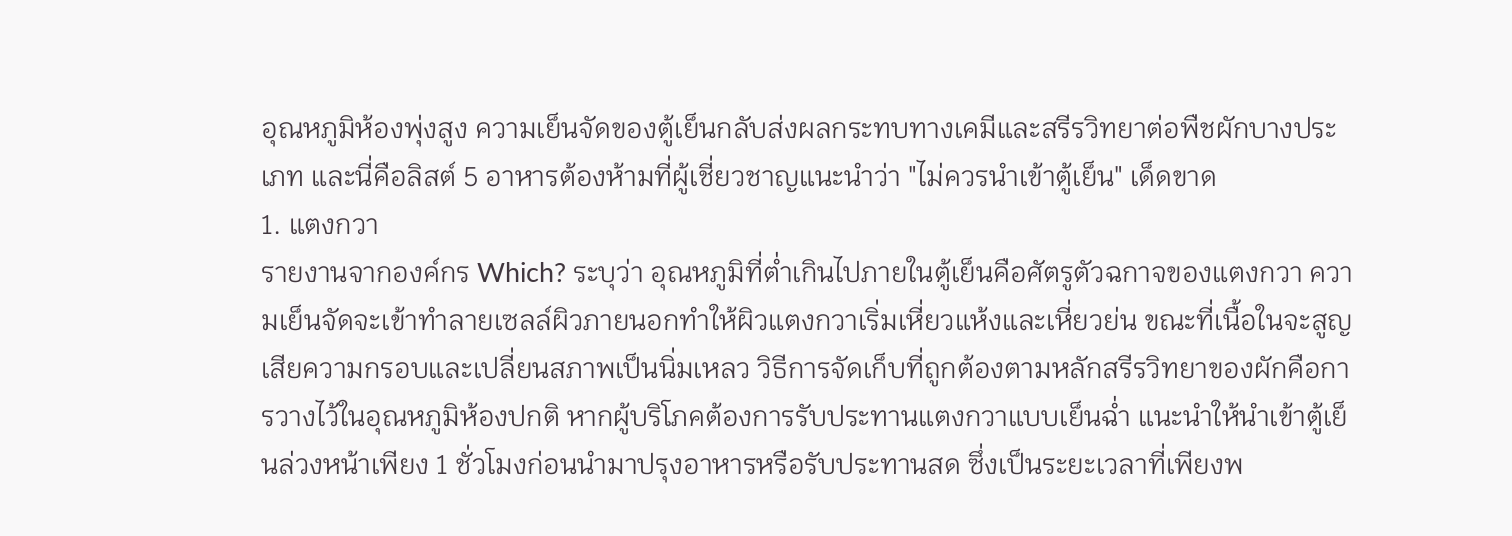อุณหภูมิห้องพุ่งสูง ความเย็นจัดของตู้เย็นกลับส่งผลกระทบทางเคมีและสรีรวิทยาต่อพืชผักบางประเภท และนี่คือลิสต์ 5 อาหารต้องห้ามที่ผู้เชี่ยวชาญแนะนำว่า "ไม่ควรนำเข้าตู้เย็น" เด็ดขาด
1. แตงกวา
รายงานจากองค์กร Which? ระบุว่า อุณหภูมิที่ต่ำเกินไปภายในตู้เย็นคือศัตรูตัวฉกาจของแตงกวา ความเย็นจัดจะเข้าทำลายเซลล์ผิวภายนอกทำให้ผิวแตงกวาเริ่มเหี่ยวแห้งและเหี่ยวย่น ขณะที่เนื้อในจะสูญเสียความกรอบและเปลี่ยนสภาพเป็นนิ่มเหลว วิธีการจัดเก็บที่ถูกต้องตามหลักสรีรวิทยาของผักคือการวางไว้ในอุณหภูมิห้องปกติ หากผู้บริโภคต้องการรับประทานแตงกวาแบบเย็นฉ่ำ แนะนำให้นำเข้าตู้เย็นล่วงหน้าเพียง 1 ชั่วโมงก่อนนำมาปรุงอาหารหรือรับประทานสด ซึ่งเป็นระยะเวลาที่เพียงพ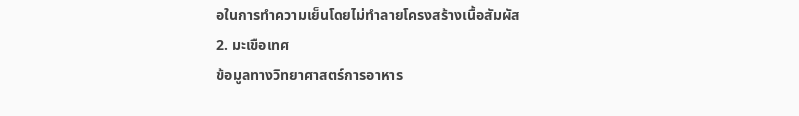อในการทำความเย็นโดยไม่ทำลายโครงสร้างเนื้อสัมผัส
2. มะเขือเทศ
ข้อมูลทางวิทยาศาสตร์การอาหาร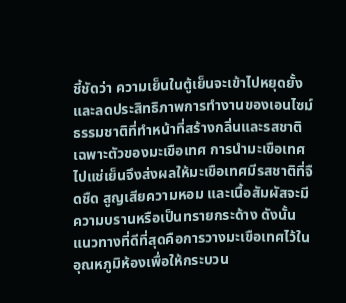ชี้ชัดว่า ความเย็นในตู้เย็นจะเข้าไปหยุดยั้งและลดประสิทธิภาพการทำงานของเอนไซม์ธรรมชาติที่ทำหน้าที่สร้างกลิ่นและรสชาติเฉพาะตัวของมะเขือเทศ การนำมะเขือเทศไปแช่เย็นจึงส่งผลให้มะเขือเทศมีรสชาติที่จืดชืด สูญเสียความหอม และเนื้อสัมผัสจะมีความบรานหรือเป็นทรายกระด้าง ดังนั้น แนวทางที่ดีที่สุดคือการวางมะเขือเทศไว้ในอุณหภูมิห้องเพื่อให้กระบวน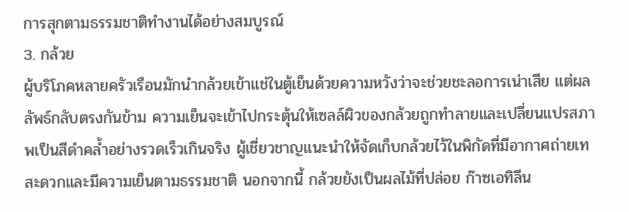การสุกตามธรรมชาติทำงานได้อย่างสมบูรณ์
3. กล้วย
ผู้บริโภคหลายครัวเรือนมักนำกล้วยเข้าแช่ในตู้เย็นด้วยความหวังว่าจะช่วยชะลอการเน่าเสีย แต่ผลลัพธ์กลับตรงกันข้าม ความเย็นจะเข้าไปกระตุ้นให้เซลล์ผิวของกล้วยถูกทำลายและเปลี่ยนแปรสภาพเป็นสีดำคล้ำอย่างรวดเร็วเกินจริง ผู้เชี่ยวชาญแนะนำให้จัดเก็บกล้วยไว้ในพิกัดที่มีอากาศถ่ายเทสะดวกและมีความเย็นตามธรรมชาติ นอกจากนี้ กล้วยยังเป็นผลไม้ที่ปล่อย ก๊าซเอทิลีน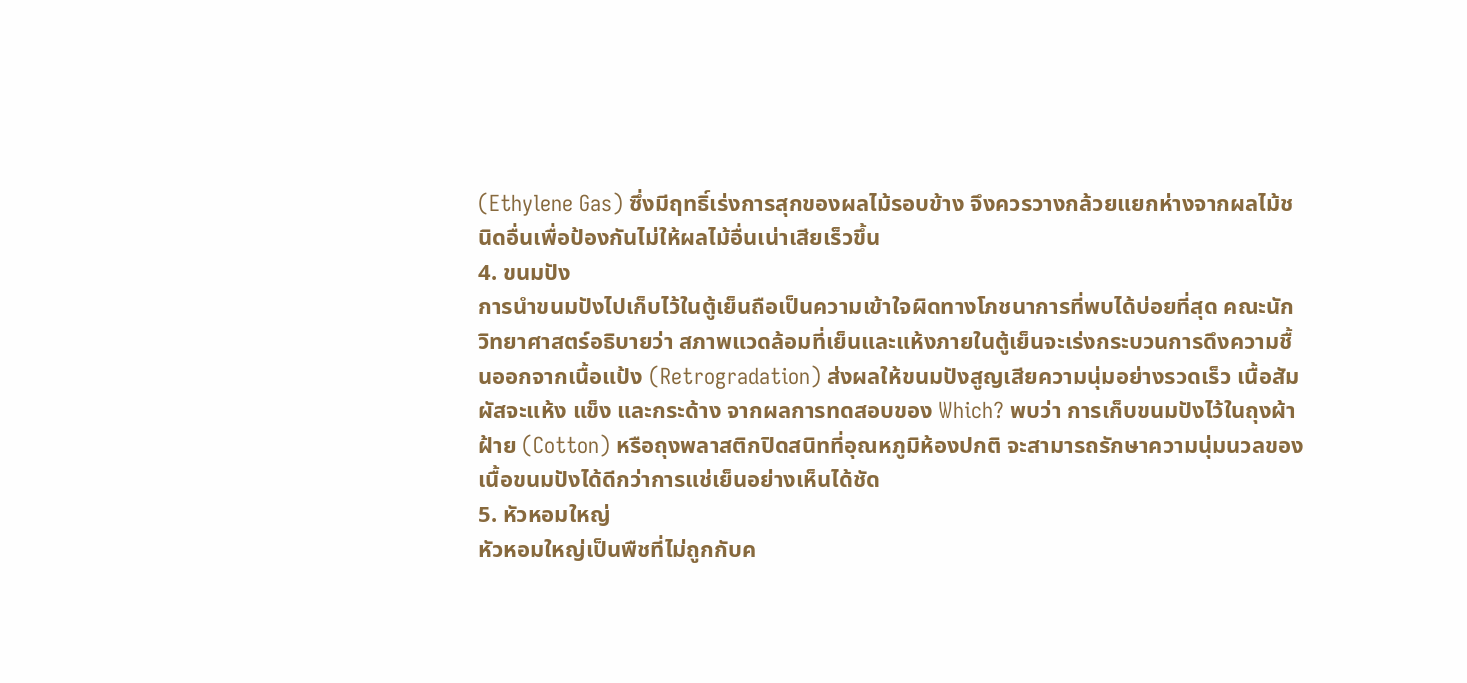(Ethylene Gas) ซึ่งมีฤทธิ์เร่งการสุกของผลไม้รอบข้าง จึงควรวางกล้วยแยกห่างจากผลไม้ชนิดอื่นเพื่อป้องกันไม่ให้ผลไม้อื่นเน่าเสียเร็วขึ้น
4. ขนมปัง
การนำขนมปังไปเก็บไว้ในตู้เย็นถือเป็นความเข้าใจผิดทางโภชนาการที่พบได้บ่อยที่สุด คณะนักวิทยาศาสตร์อธิบายว่า สภาพแวดล้อมที่เย็นและแห้งภายในตู้เย็นจะเร่งกระบวนการดึงความชื้นออกจากเนื้อแป้ง (Retrogradation) ส่งผลให้ขนมปังสูญเสียความนุ่มอย่างรวดเร็ว เนื้อสัมผัสจะแห้ง แข็ง และกระด้าง จากผลการทดสอบของ Which? พบว่า การเก็บขนมปังไว้ในถุงผ้าฝ้าย (Cotton) หรือถุงพลาสติกปิดสนิทที่อุณหภูมิห้องปกติ จะสามารถรักษาความนุ่มนวลของเนื้อขนมปังได้ดีกว่าการแช่เย็นอย่างเห็นได้ชัด
5. หัวหอมใหญ่
หัวหอมใหญ่เป็นพืชที่ไม่ถูกกับค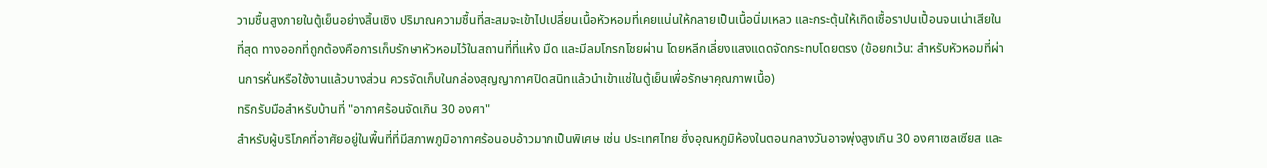วามชื้นสูงภายในตู้เย็นอย่างสิ้นเชิง ปริมาณความชื้นที่สะสมจะเข้าไปเปลี่ยนเนื้อหัวหอมที่เคยแน่นให้กลายเป็นเนื้อนิ่มเหลว และกระตุ้นให้เกิดเชื้อราปนเปื้อนจนเน่าเสียในที่สุด ทางออกที่ถูกต้องคือการเก็บรักษาหัวหอมไว้ในสถานที่ที่แห้ง มืด และมีลมโกรกโชยผ่าน โดยหลีกเลี่ยงแสงแดดจัดกระทบโดยตรง (ข้อยกเว้น: สำหรับหัวหอมที่ผ่านการหั่นหรือใช้งานแล้วบางส่วน ควรจัดเก็บในกล่องสุญญากาศปิดสนิทแล้วนำเข้าแช่ในตู้เย็นเพื่อรักษาคุณภาพเนื้อ)
ทริกรับมือสำหรับบ้านที่ "อากาศร้อนจัดเกิน 30 องศา"
สำหรับผู้บริโภคที่อาศัยอยู่ในพื้นที่ที่มีสภาพภูมิอากาศร้อนอบอ้าวมากเป็นพิเศษ เช่น ประเทศไทย ซึ่งอุณหภูมิห้องในตอนกลางวันอาจพุ่งสูงเกิน 30 องศาเซลเซียส และ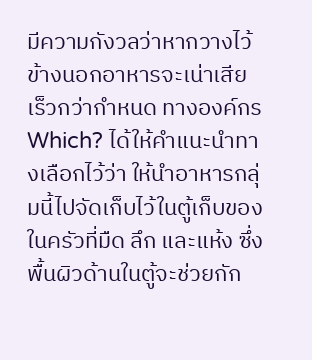มีความกังวลว่าหากวางไว้ข้างนอกอาหารจะเน่าเสียเร็วกว่ากำหนด ทางองค์กร Which? ได้ให้คำแนะนำทางเลือกไว้ว่า ให้นำอาหารกลุ่มนี้ไปจัดเก็บไว้ในตู้เก็บของในครัวที่มืด ลึก และแห้ง ซึ่งพื้นผิวด้านในตู้จะช่วยกัก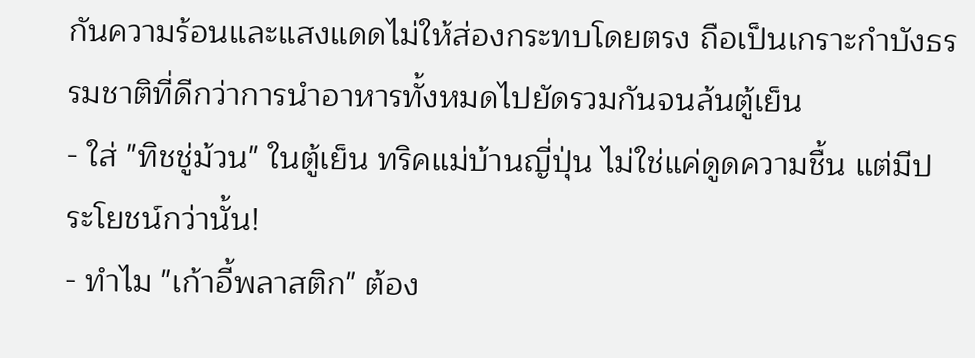กันความร้อนและแสงแดดไม่ให้ส่องกระทบโดยตรง ถือเป็นเกราะกำบังธรรมชาติที่ดีกว่าการนำอาหารทั้งหมดไปยัดรวมกันจนล้นตู้เย็น
- ใส่ "ทิชชู่ม้วน" ในตู้เย็น ทริคแม่บ้านญี่ปุ่น ไม่ใช่แค่ดูดความชื้น แต่มีประโยชน์กว่านั้น!
- ทำไม "เก้าอี้พลาสติก" ต้อง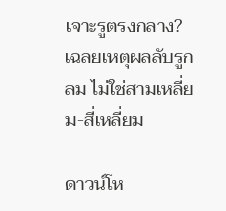เจาะรูตรงกลาง? เฉลยเหตุผลลับรูกลม ไม่ใช่สามเหลี่ยม-สี่เหลี่ยม

ดาวน์โห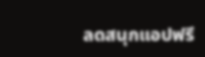ลดสนุกแอปฟรี